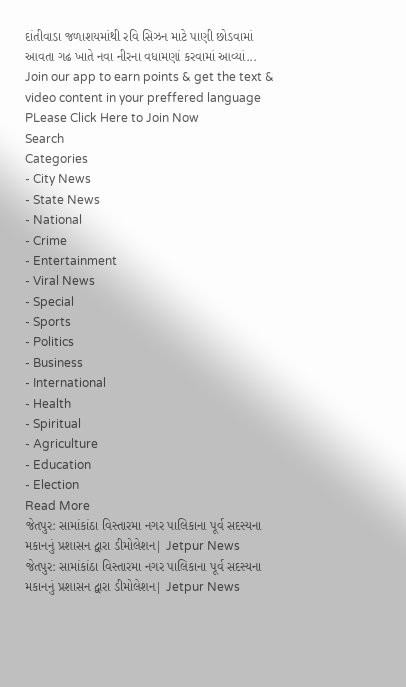દાંતીવાડા જળાશયમાંથી રવિ સિઝન માટે પાણી છોડવામાં આવતા ગઢ ખાતે નવા નીરના વધામણાં કરવામાં આવ્યાં...
Join our app to earn points & get the text & video content in your preffered language
PLease Click Here to Join Now
Search
Categories
- City News
- State News
- National
- Crime
- Entertainment
- Viral News
- Special
- Sports
- Politics
- Business
- International
- Health
- Spiritual
- Agriculture
- Education
- Election
Read More
જેતપુર: સામાંકાંઠા વિસ્તારમા નગર પાલિકાના પૂર્વ સદસ્યના મકાનનું પ્રશાસન દ્વારા ડીમોલેશન| Jetpur News
જેતપુર: સામાંકાંઠા વિસ્તારમા નગર પાલિકાના પૂર્વ સદસ્યના મકાનનું પ્રશાસન દ્વારા ડીમોલેશન| Jetpur News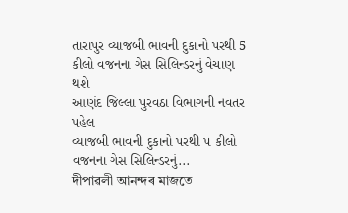તારાપુર વ્યાજબી ભાવની દુકાનો પરથી 5 કીલો વજનના ગેસ સિલિન્ડરનું વેચાણ થશે
આણંદ જિલ્લા પુરવઠા વિભાગની નવતર પહેલ
વ્યાજબી ભાવની દુકાનો પરથી ૫ કીલો વજનના ગેસ સિલિન્ડરનું...
দীপাৱলী আনন্দৰ মাজতে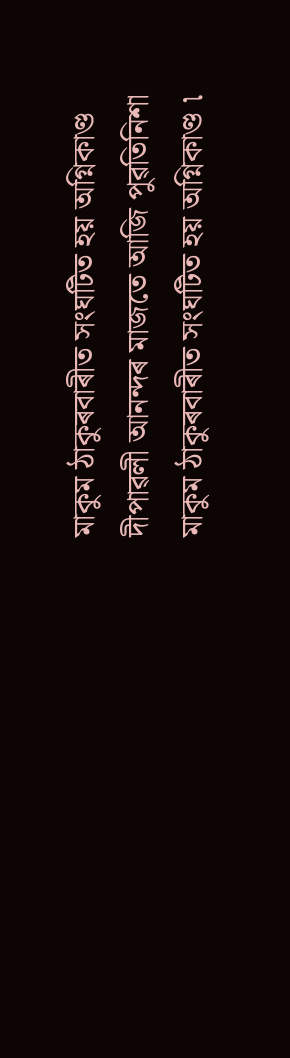মাকুম ঠাকুৰবাৰীত সংঘটিত হয় অগ্নিকাণ্ড
দীপাৱলী আনন্দৰ মাজতে আজি পুৱতিনিশা মাকুম ঠাকুৰবাৰীত সংঘটিত হয় অগ্নিকাণ্ড ৷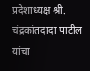प्रदेशाध्यक्ष श्री. चंद्रकांतदादा पाटील यांचा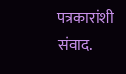पत्रकारांशी संवाद.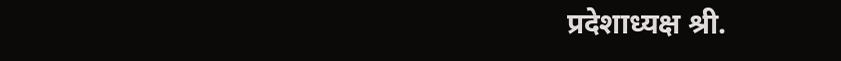प्रदेशाध्यक्ष श्री.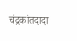चंद्रकांतदादा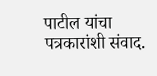पाटील यांचा पत्रकारांशी संवाद.